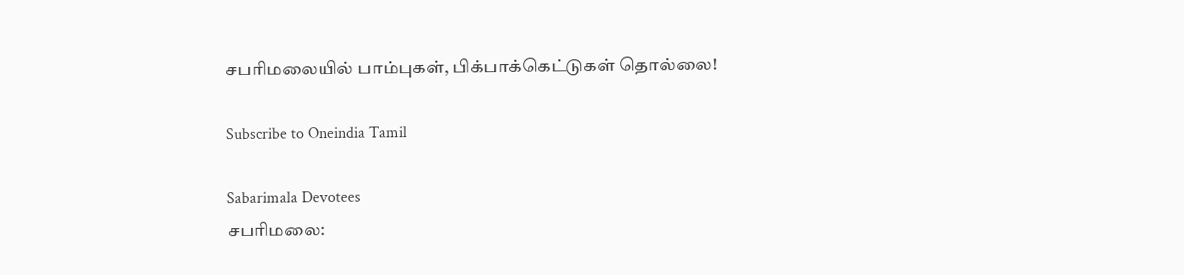சபரிமலையில் பாம்புகள், பிக்பாக்கெட்டுகள் தொல்லை!

Subscribe to Oneindia Tamil

Sabarimala Devotees
சபரிமலை: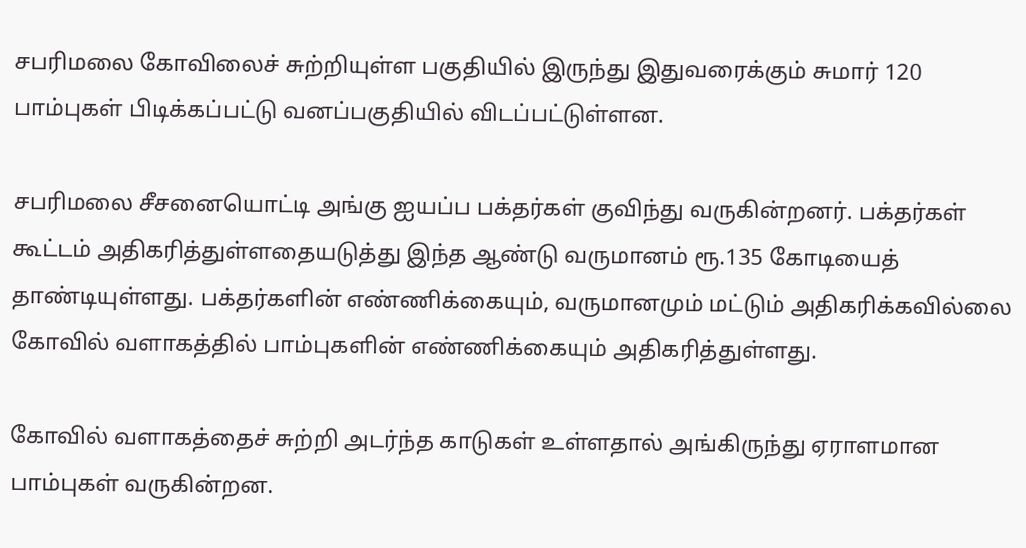சபரிமலை கோவிலைச் சுற்றியுள்ள பகுதியில் இருந்து இதுவரைக்கும் சுமார் 120 பாம்புகள் பிடிக்கப்பட்டு வனப்பகுதியில் விடப்பட்டுள்ளன.

சபரிமலை சீசனையொட்டி அங்கு ஐயப்ப பக்தர்கள் குவிந்து வருகின்றனர். பக்தர்கள் கூட்டம் அதிகரித்துள்ளதையடுத்து இந்த ஆண்டு வருமானம் ரூ.135 கோடியைத் தாண்டியுள்ளது. பக்தர்களின் எண்ணிக்கையும், வருமானமும் மட்டும் அதிகரிக்கவில்லை கோவில் வளாகத்தில் பாம்புகளின் எண்ணிக்கையும் அதிகரித்துள்ளது.

கோவில் வளாகத்தைச் சுற்றி அடர்ந்த காடுகள் உள்ளதால் அங்கிருந்து ஏராளமான பாம்புகள் வருகின்றன.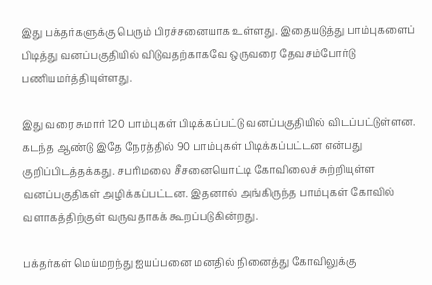இது பக்தர்களுக்கு பெரும் பிரச்சனையாக உள்ளது. இதையடுத்து பாம்புகளைப் பிடித்து வனப்பகுதியில் விடுவதற்காகவே ஒருவரை தேவசம்போர்டு பணியமர்த்தியுள்ளது.

இது வரை சுமார் 120 பாம்புகள் பிடிக்கப்பட்டு வனப்பகுதியில் விடப்பட்டுள்ளன. கடந்த ஆண்டு இதே நேரத்தில் 90 பாம்புகள் பிடிக்கப்பட்டன என்பது குறிப்பிடத்தக்கது. சபரிமலை சீசனையொட்டி கோவிலைச் சுற்றியுள்ள வனப்பகுதிகள் அழிக்கப்பட்டன. இதனால் அங்கிருந்த பாம்புகள் கோவில் வளாகத்திற்குள் வருவதாகக் கூறப்படுகின்றது.

பக்தர்கள் மெய்மறந்து ஐயப்பனை மனதில் நினைத்து கோவிலுக்கு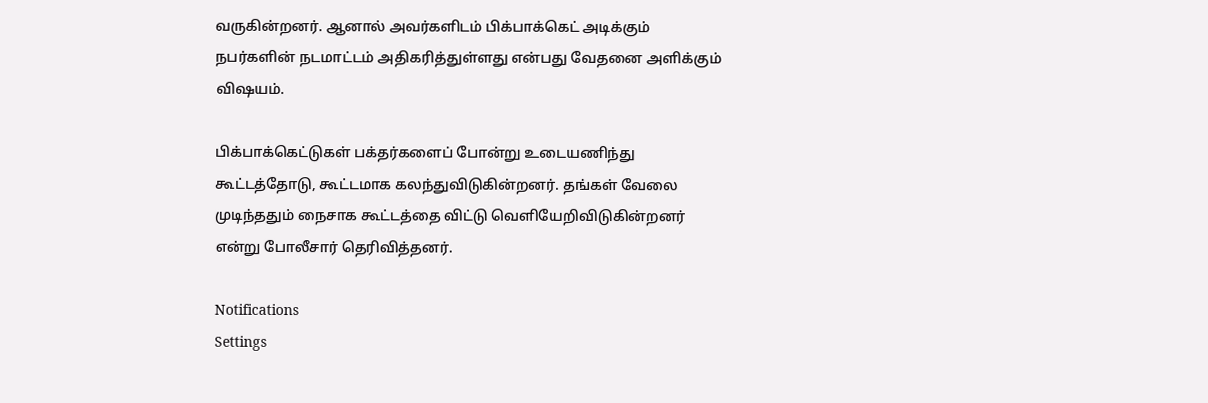வருகின்றனர். ஆனால் அவர்களிடம் பிக்பாக்கெட் அடிக்கும் நபர்களின் நடமாட்டம் அதிகரித்துள்ளது என்பது வேதனை அளிக்கும் விஷயம்.

பிக்பாக்கெட்டுகள் பக்தர்களைப் போன்று உடையணிந்து கூட்டத்தோடு, கூட்டமாக கலந்துவிடுகின்றனர். தங்கள் வேலை முடிந்ததும் நைசாக கூட்டத்தை விட்டு வெளியேறிவிடுகின்றனர் என்று போலீசார் தெரிவித்தனர்.

Notifications
Settings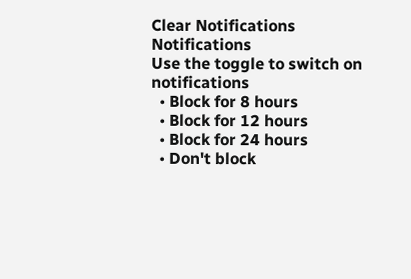Clear Notifications
Notifications
Use the toggle to switch on notifications
  • Block for 8 hours
  • Block for 12 hours
  • Block for 24 hours
  • Don't block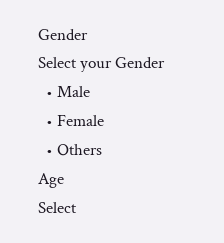Gender
Select your Gender
  • Male
  • Female
  • Others
Age
Select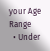your Age Range
  • Under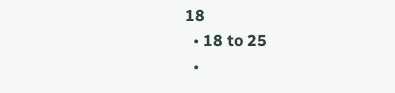18
  • 18 to 25
  •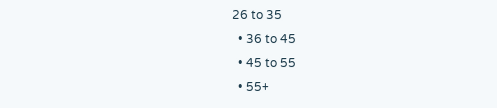26 to 35
  • 36 to 45
  • 45 to 55
  • 55+